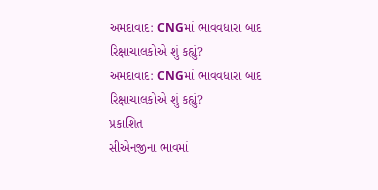અમદાવાદ: CNGમાં ભાવવધારા બાદ રિક્ષાચાલકોએ શું કહ્યું?
અમદાવાદ: CNGમાં ભાવવધારા બાદ રિક્ષાચાલકોએ શું કહ્યું?
પ્રકાશિત
સીએનજીના ભાવમાં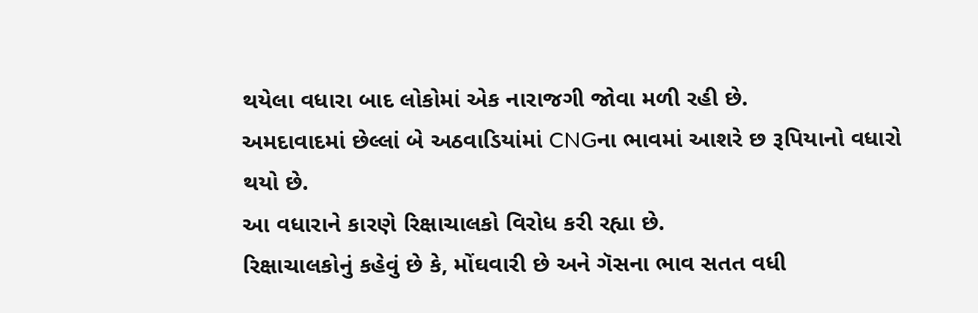થયેલા વધારા બાદ લોકોમાં એક નારાજગી જોવા મળી રહી છે.
અમદાવાદમાં છેલ્લાં બે અઠવાડિયાંમાં CNGના ભાવમાં આશરે છ રૂપિયાનો વધારો થયો છે.
આ વધારાને કારણે રિક્ષાચાલકો વિરોધ કરી રહ્યા છે.
રિક્ષાચાલકોનું કહેવું છે કે, મોંઘવારી છે અને ગૅસના ભાવ સતત વધી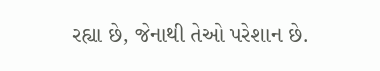રહ્યા છે, જેનાથી તેઓ પરેશાન છે.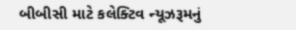બીબીસી માટે કલેક્ટિવ ન્યૂઝરૂમનું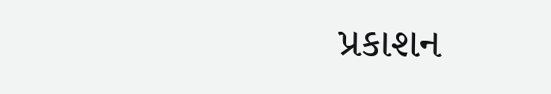પ્રકાશન